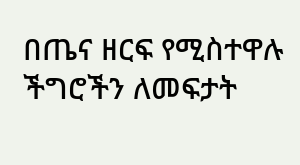በጤና ዘርፍ የሚስተዋሉ ችግሮችን ለመፍታት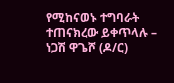የሚከናወኑ ተግባራት ተጠናክረው ይቀጥላሉ – ነጋሽ ዋጌሾ (ዶ/ር)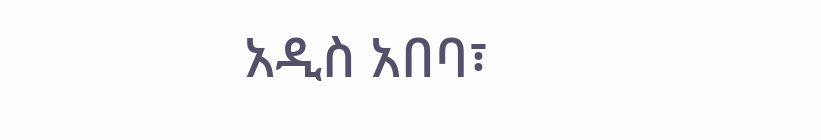አዲስ አበባ፣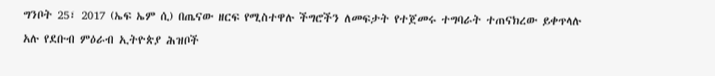ግንቦት 25፣ 2017 (ኤፍ ኤም ሲ) በጤናው ዘርፍ የሚስተዋሉ ችግሮችን ለመፍታት የተጀመሩ ተግባራት ተጠናክረው ይቀጥላሉ አሉ የደቡብ ምዕራብ ኢትዮጵያ ሕዝቦች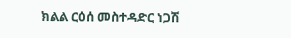ክልል ርዕሰ መስተዳድር ነጋሽ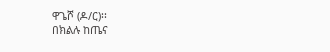ዋጌሾ (ዶ/ር)፡፡
በክልሉ ከጤና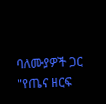ባለሙያዎች ጋር "የጤና ዘርፍ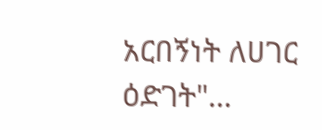አርበኝነት ለሀገር ዕድገት"…